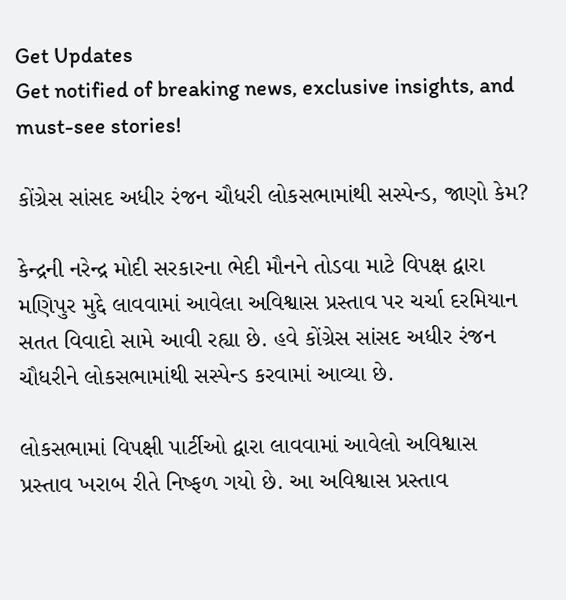Get Updates
Get notified of breaking news, exclusive insights, and must-see stories!

કોંગ્રેસ સાંસદ અધીર રંજન ચૌધરી લોકસભામાંથી સસ્પેન્ડ, જાણો કેમ?

કેન્દ્રની નરેન્દ્ર મોદી સરકારના ભેદી મૌનને તોડવા માટે વિપક્ષ દ્વારા મણિપુર મુદ્દે લાવવામાં આવેલા અવિશ્વાસ પ્રસ્તાવ પર ચર્ચા દરમિયાન સતત વિવાદો સામે આવી રહ્યા છે. હવે કોંગ્રેસ સાંસદ અધીર રંજન ચૌધરીને લોકસભામાંથી સસ્પેન્ડ કરવામાં આવ્યા છે.

લોકસભામાં વિપક્ષી પાર્ટીઓ દ્વારા લાવવામાં આવેલો અવિશ્વાસ પ્રસ્તાવ ખરાબ રીતે નિષ્ફળ ગયો છે. આ અવિશ્વાસ પ્રસ્તાવ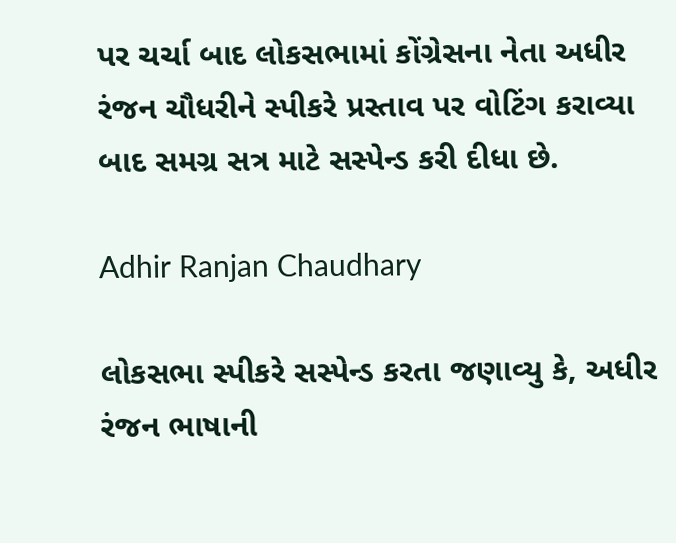પર ચર્ચા બાદ લોકસભામાં કોંગ્રેસના નેતા અધીર રંજન ચૌધરીને સ્પીકરે પ્રસ્તાવ પર વોટિંગ કરાવ્યા બાદ સમગ્ર સત્ર માટે સસ્પેન્ડ કરી દીધા છે.

Adhir Ranjan Chaudhary

લોકસભા સ્પીકરે સસ્પેન્ડ કરતા જણાવ્યુ કે, અધીર રંજન ભાષાની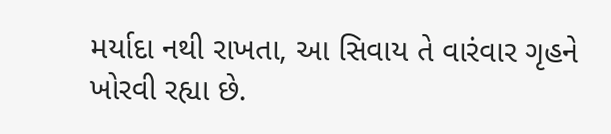મર્યાદા નથી રાખતા, આ સિવાય તે વારંવાર ગૃહને ખોરવી રહ્યા છે.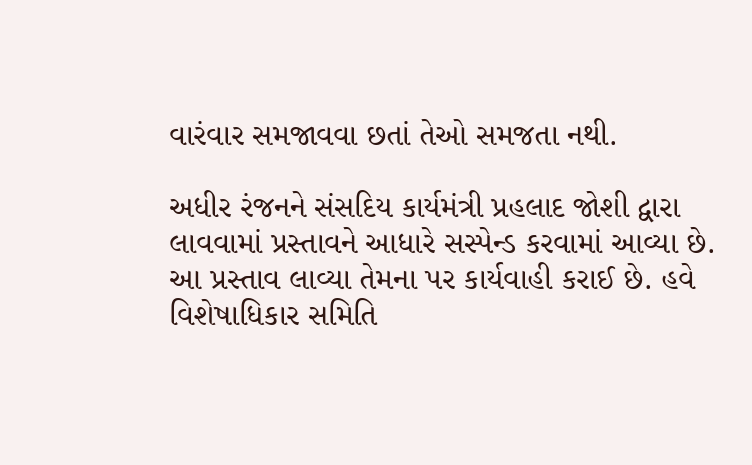વારંવાર સમજાવવા છતાં તેઓ સમજતા નથી.

અધીર રંજનને સંસદિય કાર્યમંત્રી પ્રહલાદ જોશી દ્વારા લાવવામાં પ્રસ્તાવને આધારે સસ્પેન્ડ કરવામાં આવ્યા છે. આ પ્રસ્તાવ લાવ્યા તેમના પર કાર્યવાહી કરાઈ છે. હવે વિશેષાધિકાર સમિતિ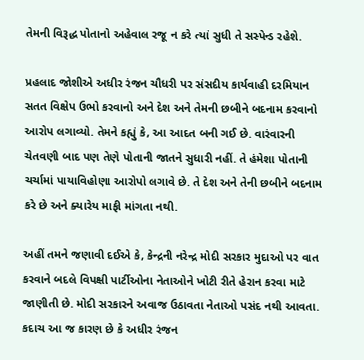તેમની વિરૂદ્ધ પોતાનો અહેવાલ રજૂ ન કરે ત્યાં સુધી તે સસ્પેન્ડ રહેશે.

પ્રહલાદ જોશીએ અધીર રંજન ચૌધરી પર સંસદીય કાર્યવાહી દરમિયાન સતત વિક્ષેપ ઉભો કરવાનો અને દેશ અને તેમની છબીને બદનામ કરવાનો આરોપ લગાવ્યો. તેમને કહ્યું કે, આ આદત બની ગઈ છે. વારંવારની ચેતવણી બાદ પણ તેણે પોતાની જાતને સુધારી નહીં. તે હંમેશા પોતાની ચર્ચામાં પાયાવિહોણા આરોપો લગાવે છે. તે દેશ અને તેની છબીને બદનામ કરે છે અને ક્યારેય માફી માંગતા નથી.

અહીં તમને જણાવી દઈએ કે, કેન્દ્રની નરેન્દ્ર મોદી સરકાર મુદાઓ પર વાત કરવાને બદલે વિપક્ષી પાર્ટીઓના નેતાઓને ખોટી રીતે હેરાન કરવા માટે જાણીતી છે. મોદી સરકારને અવાજ ઉઠાવતા નેતાઓ પસંદ નથી આવતા. કદાચ આ જ કારણ છે કે અધીર રંજન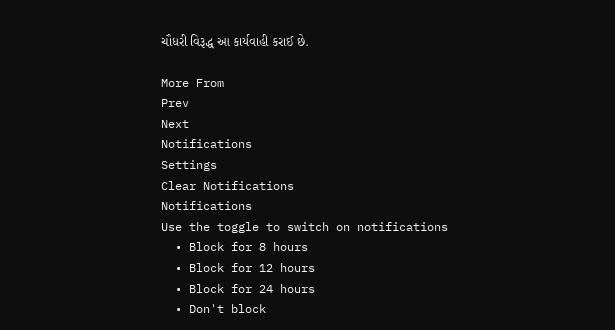ચૌધરી વિરૂદ્ધ આ કાર્યવાહી કરાઈ છે.

More From
Prev
Next
Notifications
Settings
Clear Notifications
Notifications
Use the toggle to switch on notifications
  • Block for 8 hours
  • Block for 12 hours
  • Block for 24 hours
  • Don't block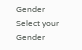Gender
Select your Gender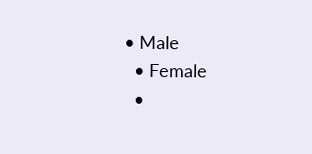• Male
  • Female
  •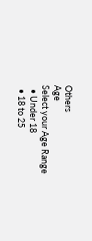Others
Age
Select your Age Range
  • Under 18
  • 18 to 25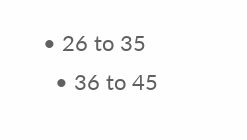• 26 to 35
  • 36 to 45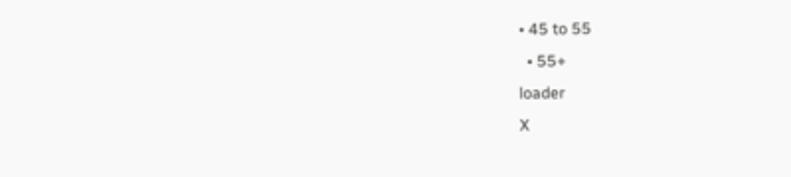• 45 to 55
  • 55+
loader
X